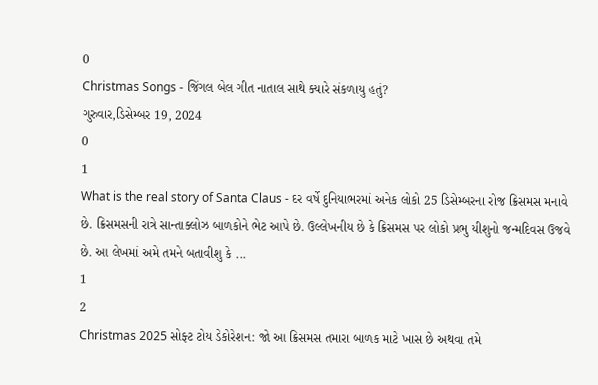0
Christmas Songs - જિંગલ બેલ ગીત નાતાલ સાથે ક્યારે સંકળાયુ હતું?
ગુરુવાર,ડિસેમ્બર 19, 2024
0
1
What is the real story of Santa Claus - દર વર્ષે દુનિયાભરમાં અનેક લોકો 25 ડિસેમ્બરના રોજ ક્રિસમસ મનાવે છે. ક્રિસમસની રાત્રે સાન્તાક્લોઝ બાળકોને ભેટ આપે છે. ઉલ્લેખનીય છે કે ક્રિસમસ પર લોકો પ્રભુ યીશુનો જન્મદિવસ ઉજવે છે. આ લેખમાં અમે તમને બતાવીશુ કે ...
1
2
Christmas 2025 સોફ્ટ ટોય ડેકોરેશન: જો આ ક્રિસમસ તમારા બાળક માટે ખાસ છે અથવા તમે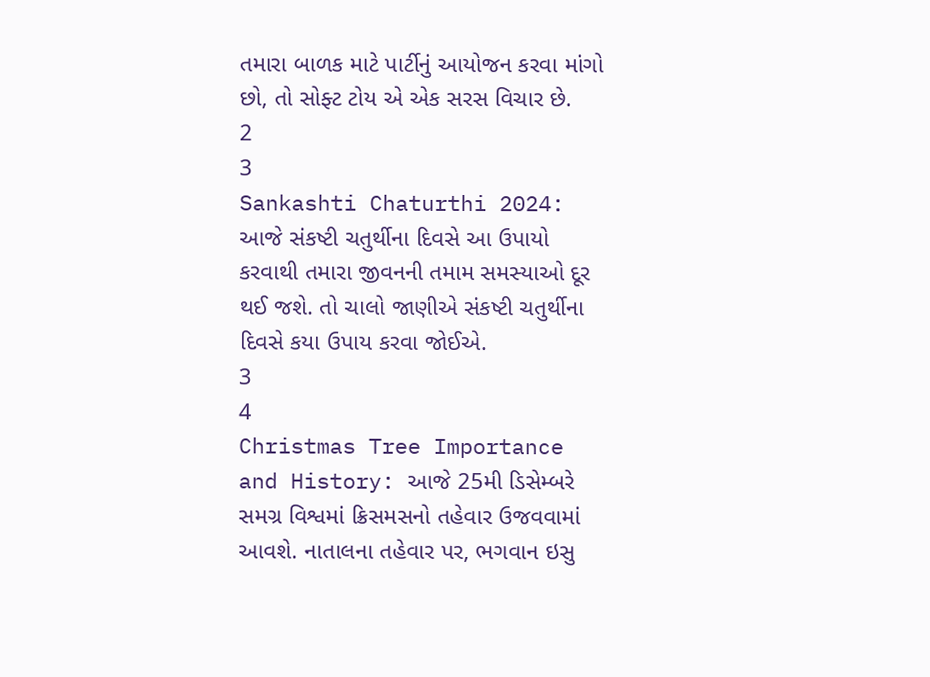તમારા બાળક માટે પાર્ટીનું આયોજન કરવા માંગો છો, તો સોફ્ટ ટોય એ એક સરસ વિચાર છે.
2
3
Sankashti Chaturthi 2024: આજે સંકષ્ટી ચતુર્થીના દિવસે આ ઉપાયો કરવાથી તમારા જીવનની તમામ સમસ્યાઓ દૂર થઈ જશે. તો ચાલો જાણીએ સંકષ્ટી ચતુર્થીના દિવસે કયા ઉપાય કરવા જોઈએ.
3
4
Christmas Tree Importance and History: આજે 25મી ડિસેમ્બરે સમગ્ર વિશ્વમાં ક્રિસમસનો તહેવાર ઉજવવામાં આવશે. નાતાલના તહેવાર પર, ભગવાન ઇસુ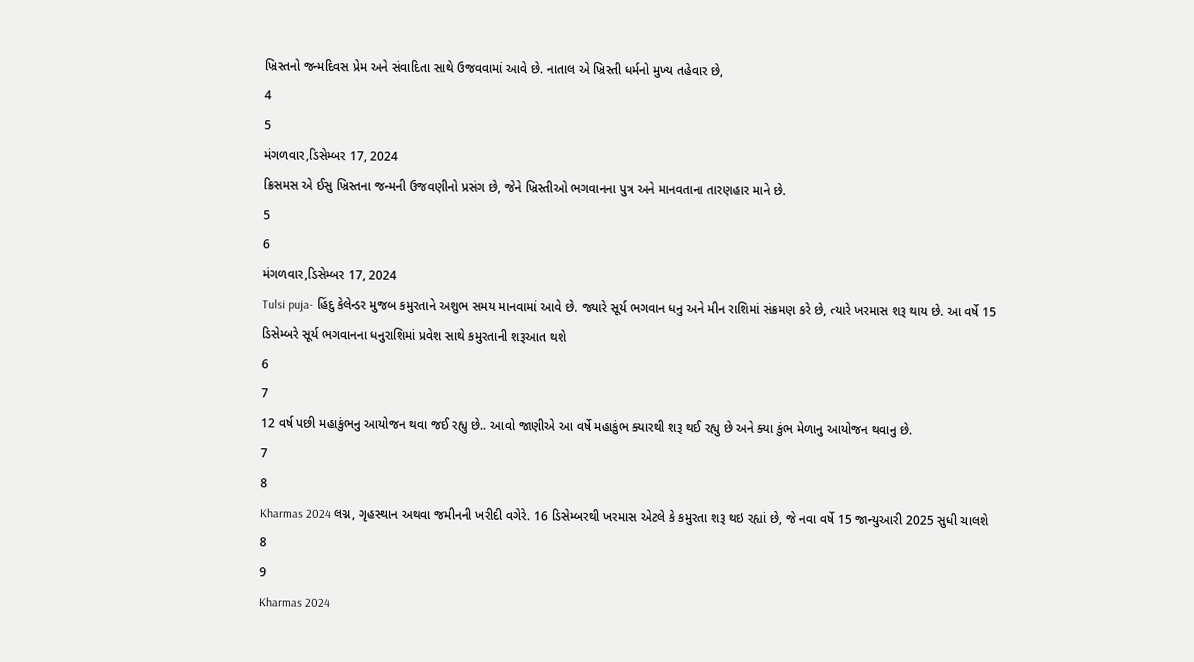ખ્રિસ્તનો જન્મદિવસ પ્રેમ અને સંવાદિતા સાથે ઉજવવામાં આવે છે. નાતાલ એ ખ્રિસ્તી ધર્મનો મુખ્ય તહેવાર છે,
4
5
મંગળવાર,ડિસેમ્બર 17, 2024
ક્રિસમસ એ ઈસુ ખ્રિસ્તના જન્મની ઉજવણીનો પ્રસંગ છે, જેને ખ્રિસ્તીઓ ભગવાનના પુત્ર અને માનવતાના તારણહાર માને છે.
5
6
મંગળવાર,ડિસેમ્બર 17, 2024
Tulsi puja- હિંદુ કેલેન્ડર મુજબ કમુરતાને અશુભ સમય માનવામાં આવે છે. જ્યારે સૂર્ય ભગવાન ધનુ અને મીન રાશિમાં સંક્રમણ કરે છે, ત્યારે ખરમાસ શરૂ થાય છે. આ વર્ષે 15 ડિસેમ્બરે સૂર્ય ભગવાનના ધનુરાશિમાં પ્રવેશ સાથે કમુરતાની શરૂઆત થશે
6
7
12 વર્ષ પછી મહાકુંભનુ આયોજન થવા જઈ રહ્યુ છે.. આવો જાણીએ આ વર્ષે મહાકુંભ ક્યારથી શરૂ થઈ રહ્યુ છે અને ક્યા કુંભ મેળાનુ આયોજન થવાનુ છે.
7
8
Kharmas 2024 લગ્ન, ગૃહસ્થાન અથવા જમીનની ખરીદી વગેરે. 16 ડિસેમ્બરથી ખરમાસ એટલે કે કમુરતા શરૂ થઇ રહ્યાં છે, જે નવા વર્ષે 15 જાન્યુઆરી 2025 સુધી ચાલશે
8
9
Kharmas 2024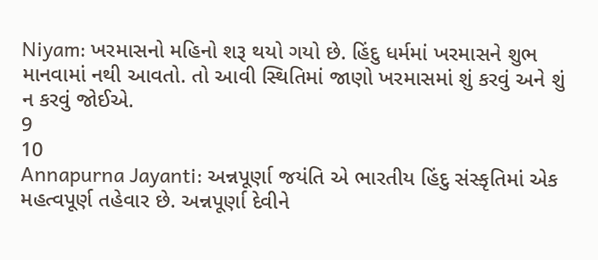Niyam: ખરમાસનો મહિનો શરૂ થયો ગયો છે. હિંદુ ધર્મમાં ખરમાસને શુભ માનવામાં નથી આવતો. તો આવી સ્થિતિમાં જાણો ખરમાસમાં શું કરવું અને શું ન કરવું જોઈએ.
9
10
Annapurna Jayanti: અન્નપૂર્ણા જયંતિ એ ભારતીય હિંદુ સંસ્કૃતિમાં એક મહત્વપૂર્ણ તહેવાર છે. અન્નપૂર્ણા દેવીને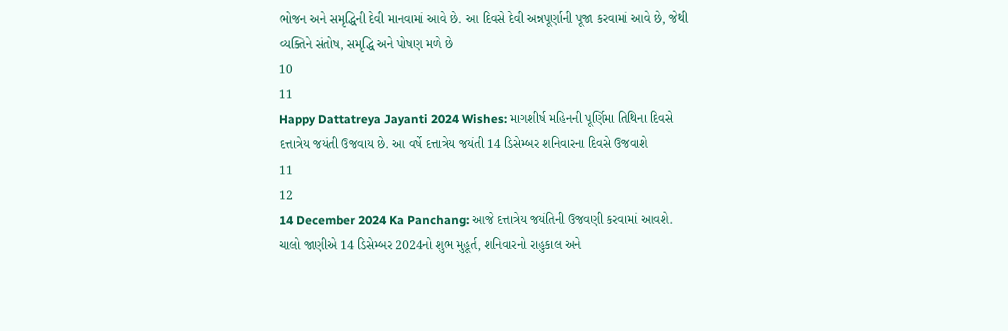ભોજન અને સમૃદ્ધિની દેવી માનવામાં આવે છે. આ દિવસે દેવી અન્નપૂર્ણાની પૂજા કરવામાં આવે છે, જેથી વ્યક્તિને સંતોષ, સમૃદ્ધિ અને પોષણ મળે છે
10
11
Happy Dattatreya Jayanti 2024 Wishes: માગશીર્ષ મહિનની પૂર્ણિમા તિથિના દિવસે દત્તાત્રેય જયંતી ઉજવાય છે. આ વર્ષે દત્તાત્રેય જયંતી 14 ડિસેમ્બર શનિવારના દિવસે ઉજવાશે
11
12
14 December 2024 Ka Panchang: આજે દત્તાત્રેય જયંતિની ઉજવણી કરવામાં આવશે. ચાલો જાણીએ 14 ડિસેમ્બર 2024નો શુભ મુહૂર્ત, શનિવારનો રાહુકાલ અને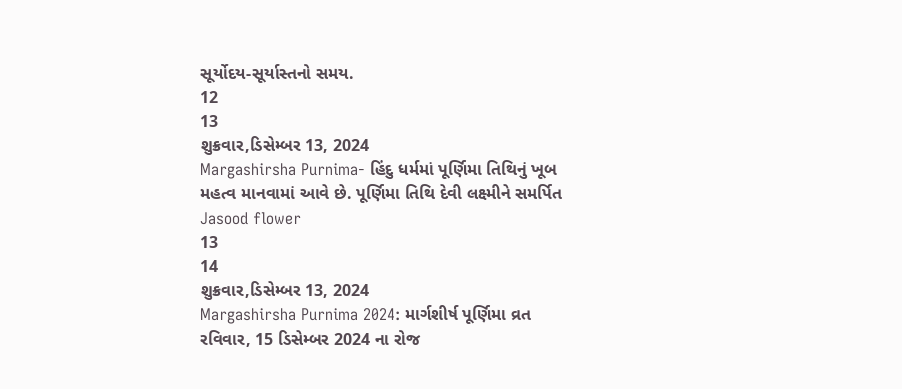સૂર્યોદય-સૂર્યાસ્તનો સમય.
12
13
શુક્રવાર,ડિસેમ્બર 13, 2024
Margashirsha Purnima- હિંદુ ધર્મમાં પૂર્ણિમા તિથિનું ખૂબ મહત્વ માનવામાં આવે છે. પૂર્ણિમા તિથિ દેવી લક્ષ્મીને સમર્પિત Jasood flower
13
14
શુક્રવાર,ડિસેમ્બર 13, 2024
Margashirsha Purnima 2024: માર્ગશીર્ષ પૂર્ણિમા વ્રત રવિવાર, 15 ડિસેમ્બર 2024 ના રોજ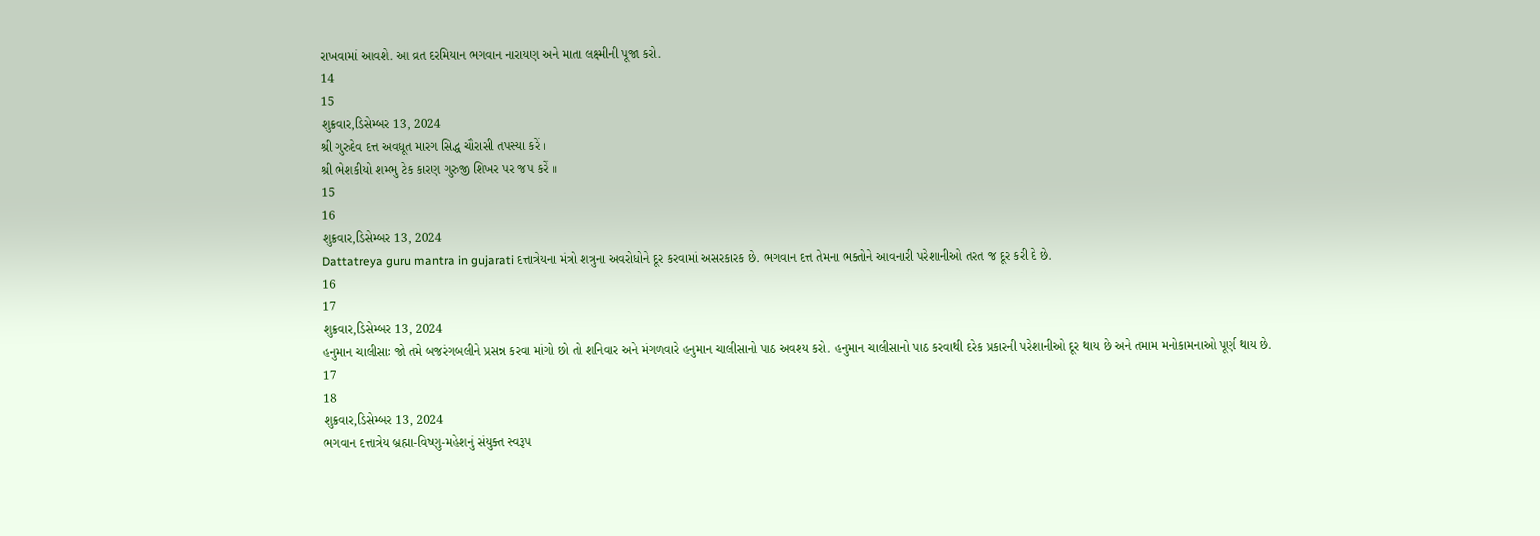રાખવામાં આવશે. આ વ્રત દરમિયાન ભગવાન નારાયણ અને માતા લક્ષ્મીની પૂજા કરો.
14
15
શુક્રવાર,ડિસેમ્બર 13, 2024
શ્રી ગુરુદેવ દત્ત અવધૂત મારગ સિદ્ધ ચૌરાસી તપસ્યા કરેં ।
શ્રી ભેશકીયો શમ્ભુ ટેક કારણ ગુરુજી શિખર પર જપ કરેં ।।
15
16
શુક્રવાર,ડિસેમ્બર 13, 2024
Dattatreya guru mantra in gujarati દત્તાત્રેયના મંત્રો શત્રુના અવરોધોને દૂર કરવામાં અસરકારક છે. ભગવાન દત્ત તેમના ભક્તોને આવનારી પરેશાનીઓ તરત જ દૂર કરી દે છે.
16
17
શુક્રવાર,ડિસેમ્બર 13, 2024
હનુમાન ચાલીસાઃ જો તમે બજરંગબલીને પ્રસન્ન કરવા માંગો છો તો શનિવાર અને મંગળવારે હનુમાન ચાલીસાનો પાઠ અવશ્ય કરો. હનુમાન ચાલીસાનો પાઠ કરવાથી દરેક પ્રકારની પરેશાનીઓ દૂર થાય છે અને તમામ મનોકામનાઓ પૂર્ણ થાય છે.
17
18
શુક્રવાર,ડિસેમ્બર 13, 2024
ભગવાન દત્તાત્રેય બ્રહ્મા-વિષ્ણુ-મહેશનું સંયુક્ત સ્વરૂપ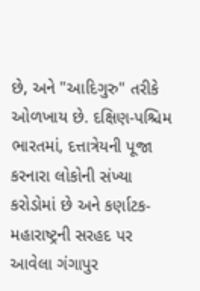છે, અને "આદિગુરુ" તરીકે ઓળખાય છે. દક્ષિણ-પશ્ચિમ ભારતમાં, દત્તાત્રેયની પૂજા કરનારા લોકોની સંખ્યા કરોડોમાં છે અને કર્ણાટક-મહારાષ્ટ્રની સરહદ પર આવેલા ગંગાપુર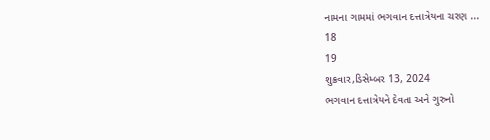નામના ગામમાં ભગવાન દત્તાત્રેયના ચરણ ...
18
19
શુક્રવાર,ડિસેમ્બર 13, 2024
ભગવાન દત્તાત્રેયને દેવતા અને ગુરુનો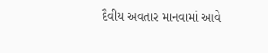દૈવીય અવતાર માનવામાં આવે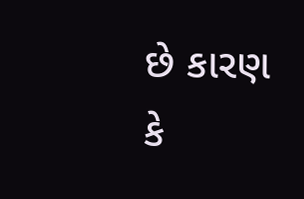છે કારણ કે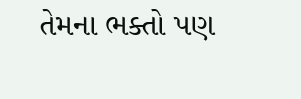તેમના ભક્તો પણ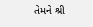તેમને શ્રી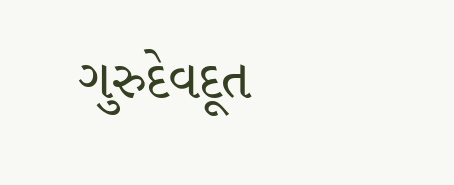ગુરુદેવદૂત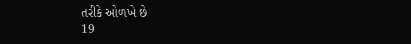તરીકે ઓળખે છે
19